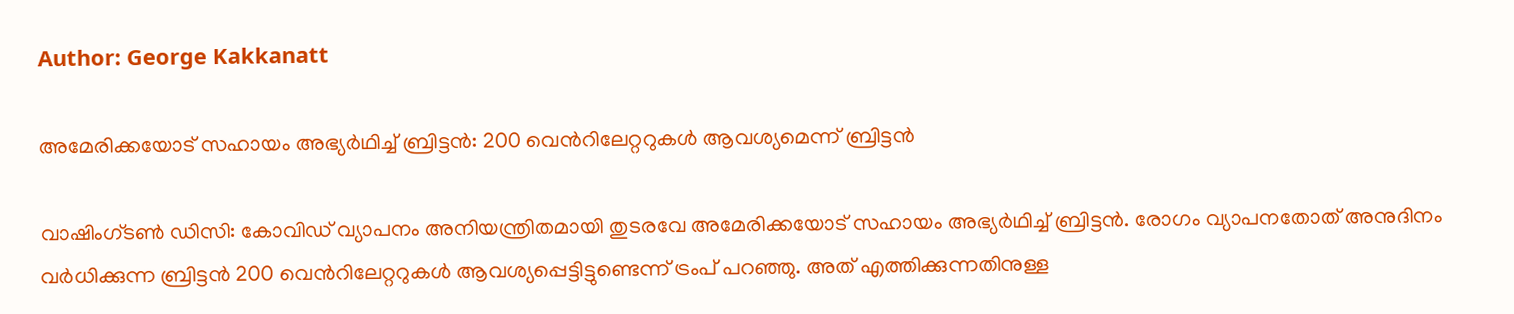Author: George Kakkanatt

അമേരിക്കയോട് സഹായം അഭ്യര്‍ഥിച്ച്‌ ബ്രിട്ടന്‍: 200 വെന്‍റിലേറ്ററുകള്‍ ആവശ്യമെന്ന് ബ്രിട്ടന്‍

വാഷിംഗ്ടണ്‍ ഡിസി: കോവിഡ് വ്യാപനം അനിയന്ത്രിതമായി തുടരവേ അമേരിക്കയോട് സഹായം അഭ്യര്‍ഥിച്ച്‌ ബ്രിട്ടന്‍. രോഗം വ്യാപനതോത് അനുദിനം വര്‍ധിക്കുന്ന ബ്രിട്ടന്‍ 200 വെന്‍റിലേറ്ററുകള്‍ ആവശ്യപ്പെട്ടിട്ടുണ്ടെന്ന് ട്രംപ് പറഞ്ഞു. അത് എത്തിക്കുന്നതിനുള്ള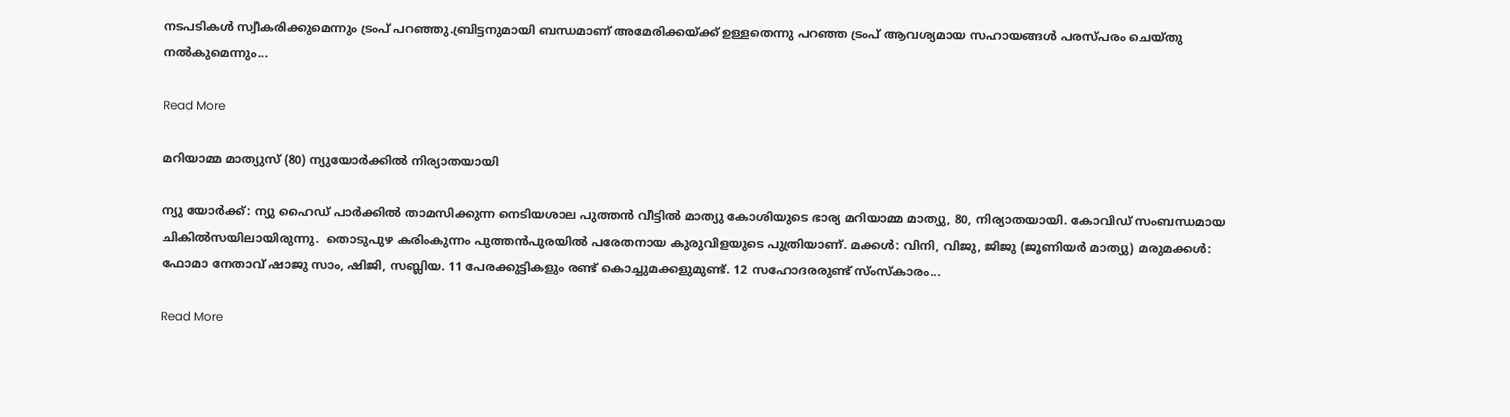നടപടികള്‍ സ്വീകരിക്കുമെന്നും ട്രംപ് പറഞ്ഞു.ബ്രിട്ടനുമായി ബന്ധമാണ് അമേരിക്കയ്ക്ക് ഉള്ളതെന്നു പറഞ്ഞ ട്രംപ് ആവശ്യമായ സഹായങ്ങള്‍ പരസ്പരം ചെയ്തു നല്‍കുമെന്നും...

Read More

മറിയാമ്മ മാത്യുസ് (80) ന്യുയോര്‍ക്കില്‍ നിര്യാതയായി

ന്യു യോര്‍ക്ക്: ന്യു ഹൈഡ് പാര്‍ക്കില്‍ താമസിക്കുന്ന നെടിയശാല പുത്തന്‍ വീട്ടില്‍ മാത്യു കോശിയുടെ ഭാര്യ മറിയാമ്മ മാത്യു, 80, നിര്യാതയായി. കോവിഡ് സംബന്ധമായ ചികില്‍സയിലായിരുന്നു.  തൊടുപുഴ കരിംകുന്നം പുത്തന്‍പുരയില്‍ പരേതനായ കുരുവിളയുടെ പുത്രിയാണ്. മക്കള്‍: വിനി, വിജു, ജിജു (ജൂണിയര്‍ മാത്യു) മരുമക്കള്‍: ഫോമാ നേതാവ് ഷാജു സാം, ഷിജി, സബ്ലിയ. 11 പേരക്കുട്ടികളും രണ്ട് കൊച്ചുമക്കളുമുണ്ട്. 12 സഹോദരരുണ്ട് സ്ംസ്‌കാരം...

Read More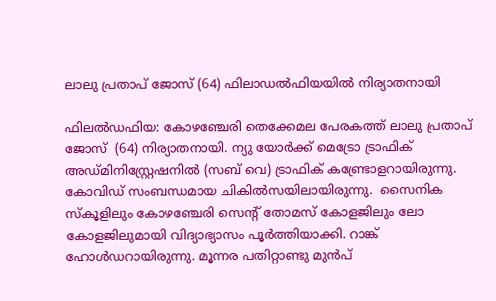ലാലു പ്രതാപ് ജോസ് (64) ഫിലാഡൽഫിയയിൽ നിര്യാതനായി

ഫിലല്‍ഡഫിയ: കോഴഞ്ചേരി തെക്കേമല പേരകത്ത് ലാലു പ്രതാപ്  ജോസ്  (64) നിര്യാതനായി. ന്യു യോര്‍ക്ക് മെട്രോ ട്രാഫിക് അഡ്മിനിസ്റ്റ്രേഷനില്‍ (സബ് വെ) ട്രാഫിക് കണ്ട്രോളറായിരുന്നു. കോവിഡ് സംബന്ധമായ ചികില്‍സയിലായിരുന്നു.  സൈനിക സ്‌കൂളിലും കോഴഞ്ചേരി സെന്റ് തോമസ് കോളജിലും ലോ കോളജിലുമായി വിദ്യാഭ്യാസം പൂര്‍ത്തിയാക്കി. റാങ്ക് ഹോള്‍ഡറായിരുന്നു. മൂന്നര പതിറ്റാണ്ടു മുന്‍പ്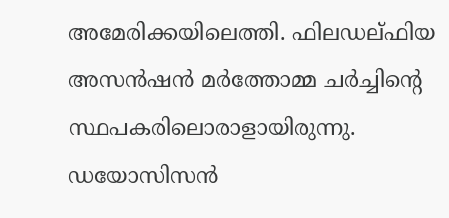അമേരിക്കയിലെത്തി. ഫിലഡല്ഫിയ അസന്‍ഷന്‍ മര്‍ത്തോമ്മ ചര്‍ച്ചിന്റെ സ്ഥപകരിലൊരാളായിരുന്നു. ഡയോസിസന്‍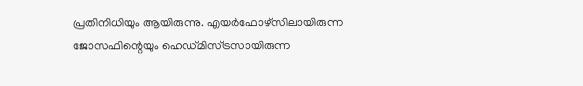പ്രതിനിധിയും ആയിരുന്നു. എയര്‍ഫോഴ്‌സിലായിരുന്ന ജോസഫിന്റെയും ഹെഡ്മിസ്ട്രസായിരുന്ന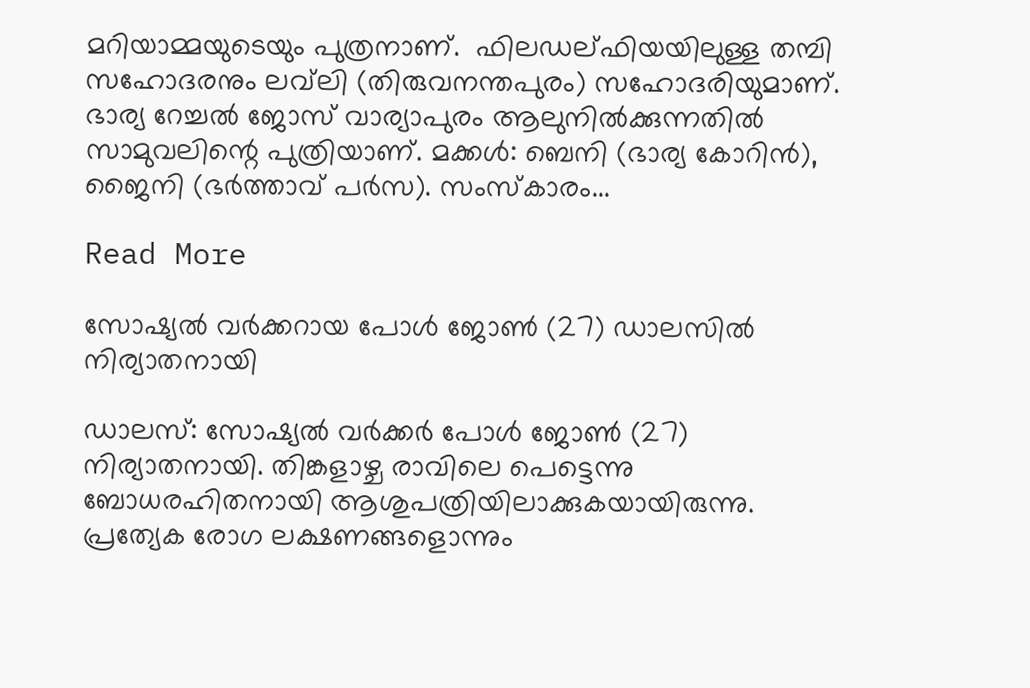മറിയാമ്മയുടെയും പുത്രനാണ്.  ഫിലഡല്ഫിയയിലുള്ള തമ്പി സഹോദരനും ലവ്‌ലി (തിരുവനന്തപുരം) സഹോദരിയുമാണ്.  ഭാര്യ റേച്ചല്‍ ജോസ് വാര്യാപുരം ആലുനില്‍ക്കുന്നതില്‍ സാമുവലിന്റെ പുത്രിയാണ്. മക്കള്‍: ബെനി (ഭാര്യ കോറിന്‍), ജൈനി (ഭര്‍ത്താവ് പര്‍സ). സംസ്‌കാരം...

Read More

സോഷ്യല്‍ വര്‍ക്കറായ പോള്‍ ജോണ്‍ (27) ഡാലസില്‍ നിര്യാതനായി

ഡാലസ്: സോഷ്യല്‍ വര്‍ക്കര്‍ പോള്‍ ജോണ്‍ (27) നിര്യാതനായി. തിങ്കളാഴ്ച രാവിലെ പെട്ടെന്നു ബോധരഹിതനായി ആശുപത്രിയിലാക്കുകയായിരുന്നു. പ്രത്യേക രോഗ ലക്ഷണങ്ങളൊന്നും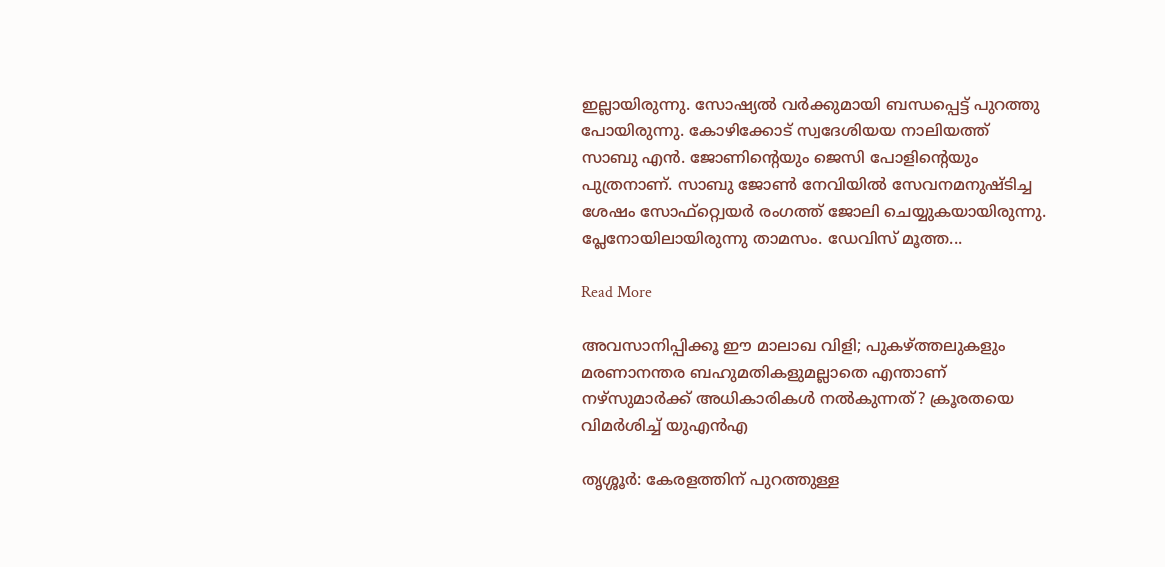ഇല്ലായിരുന്നു. സോഷ്യല്‍ വര്‍ക്കുമായി ബന്ധപ്പെട്ട് പുറത്തു പോയിരുന്നു. കോഴിക്കോട് സ്വദേശിയയ നാലിയത്ത് സാബു എന്‍. ജോണിന്റെയും ജെസി പോളിന്റെയും പുത്രനാണ്. സാബു ജോണ്‍ നേവിയില്‍ സേവനമനുഷ്ടിച്ച ശേഷം സോഫ്‌റ്റ്വെയര്‍ രംഗത്ത് ജോലി ചെയ്യുകയായിരുന്നു. പ്ലേനോയിലായിരുന്നു താമസം. ഡേവിസ് മൂത്ത...

Read More

അവസാനിപ്പിക്കൂ ഈ മാലാഖ വിളി; പുകഴ്ത്തലുകളും മരണാനന്തര ബഹുമതികളുമല്ലാതെ എന്താണ് നഴ്‌സുമാര്‍ക്ക് അധികാരികള്‍ നല്‍കുന്നത്? ക്രൂരതയെ വിമര്‍ശിച്ച്‌ യുഎന്‍എ

തൃശ്ശൂര്‍: കേരളത്തിന് പുറത്തുള്ള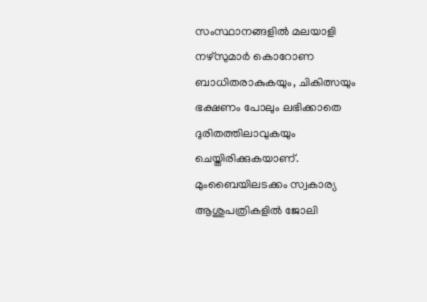സംസ്ഥാനങ്ങളില്‍ മലയാളി നഴ്‌സുമാര്‍ കൊറോണ ബാധിതരാകുകയും, ചികിത്സയും ഭക്ഷണം പോലും ലഭിക്കാതെ ദുരിതത്തിലാവുകയും ചെയ്തിരിക്കുകയാണ്. മുംബൈയിലടക്കം സ്വകാര്യ ആശുപത്രികളില്‍ ജോലി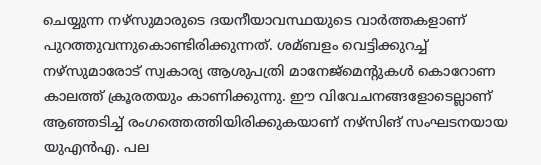ചെയ്യുന്ന നഴ്‌സുമാരുടെ ദയനീയാവസ്ഥയുടെ വാര്‍ത്തകളാണ് പുറത്തുവന്നുകൊണ്ടിരിക്കുന്നത്. ശമ്ബളം വെട്ടിക്കുറച്ച്‌ നഴ്‌സുമാരോട് സ്വകാര്യ ആശുപത്രി മാനേജ്‌മെന്റുകള്‍ കൊറോണ കാലത്ത് ക്രൂരതയും കാണിക്കുന്നു. ഈ വിവേചനങ്ങളോടെല്ലാണ് ആഞ്ഞടിച്ച്‌ രംഗത്തെത്തിയിരിക്കുകയാണ് നഴ്‌സിങ് സംഘടനയായ യുഎന്‍എ. പല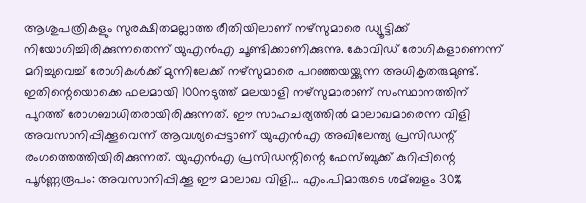ആശുപത്രികളും സുരക്ഷിതമല്ലാത്ത രീതിയിലാണ് നഴ്‌സുമാരെ ഡ്യൂട്ടിക്ക് നിയോഗിച്ചിരിക്കുന്നതെന്ന് യുഎന്‍എ ചൂണ്ടിക്കാണിക്കുന്നു. കോവിഡ് രോഗികളാണെന്ന് മറിച്ചുവെച്ച്‌ രോഗികള്‍ക്ക് മുന്നിലേക്ക് നഴ്‌സുമാരെ പറഞ്ഞയയ്ക്കുന്ന അധികൃതരുമുണ്ട്. ഇതിന്റെയൊക്കെ ഫലമായി 100നടുത്ത് മലയാളി നഴ്‌സുമാരാണ് സംസ്ഥാനത്തിന് പുറത്ത് രോഗബാധിതരായിരിക്കുന്നത്. ഈ സാഹചര്യത്തില്‍ മാലാഖമാരെന്ന വിളി അവസാനിപ്പിക്കൂവെന്ന് ആവശ്യപ്പെട്ടാണ് യുഎന്‍എ അഖിലേന്ത്യ പ്രസിഡന്റ് രംഗത്തെത്തിയിരിക്കുന്നത്. യുഎന്‍എ പ്രസിഡന്റിന്റെ ഫേസ്ബുക്ക് കുറിപ്പിന്റെ പൂര്‍ണ്ണരൂപം: അവസാനിപ്പിക്കൂ ഈ മാലാഖ വിളി… എം.പിമാരുടെ ശമ്ബളം 30%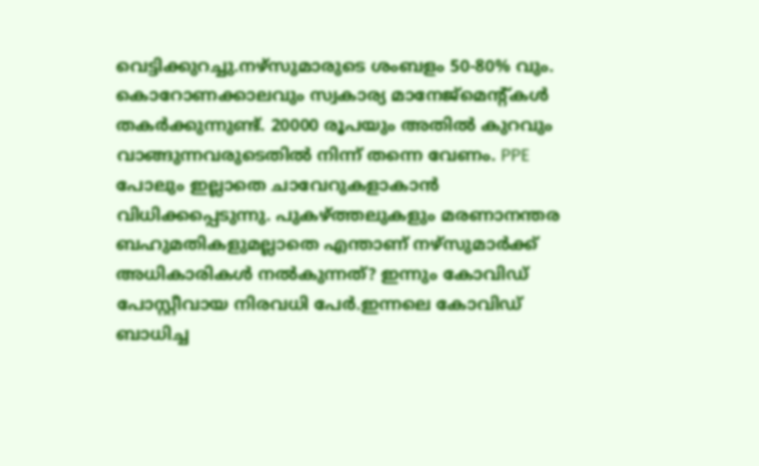വെട്ടിക്കുറച്ചു.നഴ്‌സുമാരുടെ ശംബളം 50-80% വും. കൊറോണക്കാലവും സ്വകാര്യ മാനേജ്‌മെന്റ്കള്‍ തകര്‍ക്കുന്നുണ്ട്. 20000 രൂപയും അതില്‍ കുറവും വാങ്ങുന്നവരുടെതില്‍ നിന്ന് തന്നെ വേണം. PPE പോലും ഇല്ലാതെ ചാവേറുകളാകാന്‍ വിധിക്കപ്പെടുന്നു. പുകഴ്ത്തലുകളും മരണാനന്തര ബഹുമതികളുമല്ലാതെ എന്താണ് നഴ്‌സുമാര്‍ക്ക് അധികാരികള്‍ നല്‍കുന്നത്? ഇന്നും കോവിഡ് പോസ്റ്റീവായ നിരവധി പേര്‍.ഇന്നലെ കോവിഡ് ബാധിച്ച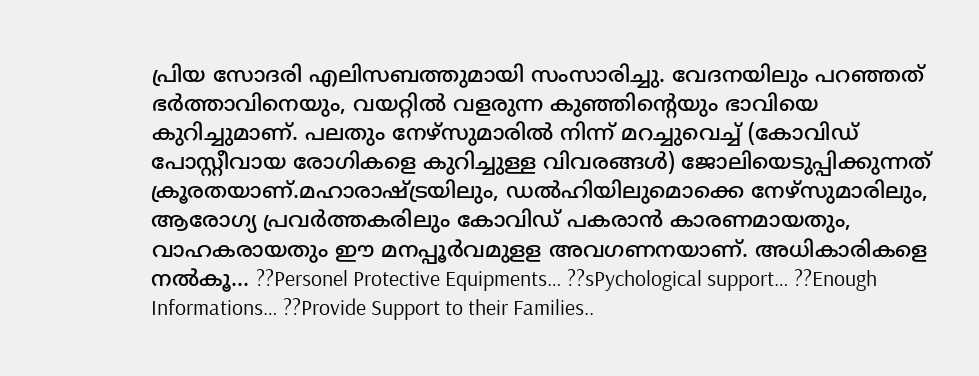പ്രിയ സോദരി എലിസബത്തുമായി സംസാരിച്ചു. വേദനയിലും പറഞ്ഞത് ഭര്‍ത്താവിനെയും, വയറ്റില്‍ വളരുന്ന കുഞ്ഞിന്റെയും ഭാവിയെ കുറിച്ചുമാണ്. പലതും നേഴ്‌സുമാരില്‍ നിന്ന് മറച്ചുവെച്ച്‌ (കോവിഡ് പോസ്റ്റീവായ രോഗികളെ കുറിച്ചുള്ള വിവരങ്ങള്‍) ജോലിയെടുപ്പിക്കുന്നത് ക്രൂരതയാണ്.മഹാരാഷ്ട്രയിലും, ഡല്‍ഹിയിലുമൊക്കെ നേഴ്‌സുമാരിലും, ആരോഗ്യ പ്രവര്‍ത്തകരിലും കോവിഡ് പകരാന്‍ കാരണമായതും, വാഹകരായതും ഈ മനപ്പൂര്‍വമുളള അവഗണനയാണ്. അധികാരികളെ നല്‍കൂ… ??Personel Protective Equipments… ??sPychological support… ??Enough Informations… ??Provide Support to their Families..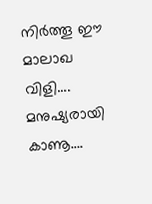നിര്‍ത്തൂ ഈ മാലാഖ വിളി…. മനുഷ്യരായി കാണൂ….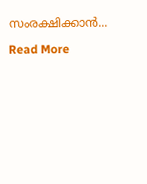സംരക്ഷിക്കാന്‍...

Read More